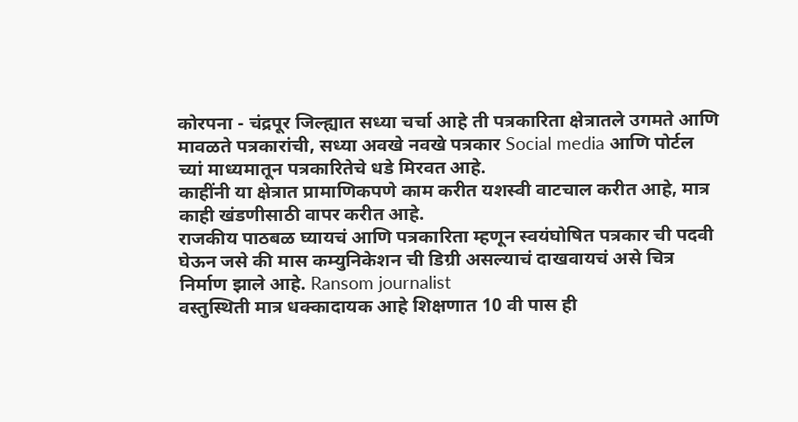कोरपना - चंद्रपूर जिल्ह्यात सध्या चर्चा आहे ती पत्रकारिता क्षेत्रातले उगमते आणि मावळते पत्रकारांची, सध्या अवखे नवखे पत्रकार Social media आणि पोर्टल च्यां माध्यमातून पत्रकारितेचे धडे मिरवत आहे.
काहींनी या क्षेत्रात प्रामाणिकपणे काम करीत यशस्वी वाटचाल करीत आहे, मात्र काही खंडणीसाठी वापर करीत आहे.
राजकीय पाठबळ घ्यायचं आणि पत्रकारिता म्हणून स्वयंघोषित पत्रकार ची पदवी घेऊन जसे की मास कम्युनिकेशन ची डिग्री असल्याचं दाखवायचं असे चित्र निर्माण झाले आहे. Ransom journalist
वस्तुस्थिती मात्र धक्कादायक आहे शिक्षणात 10 वी पास ही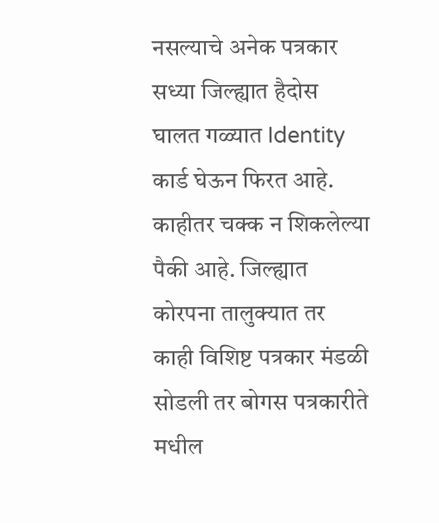नसल्याचे अनेक पत्रकार सध्या जिल्ह्यात हैदोस घालत गळ्यात Identity कार्ड घेऊन फिरत आहे.
काहीतर चक्क न शिकलेल्या पैकी आहे. जिल्ह्यात कोरपना तालुक्यात तर काही विशिष्ट पत्रकार मंडळी सोडली तर बोगस पत्रकारीते मधील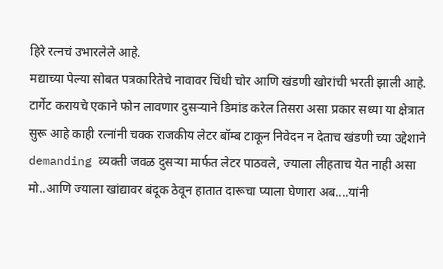हिरे रत्नचं उभारलेले आहे.
मद्याच्या पेल्या सोबत पत्रकारितेचे नावावर चिंधी चोर आणि खंडणी खोरांची भरती झाली आहे. टार्गेट करायचे एकाने फोन लावणार दुसऱ्याने डिमांड करेल तिसरा असा प्रकार सध्या या क्षेत्रात सुरू आहे काही रत्नांनी चक्क राजकीय लेटर बॉम्ब टाकून निवेदन न देताच खंडणी च्या उद्देशाने demanding व्यक्ती जवळ दुसऱ्या मार्फत लेटर पाठवले, ज्याला लीहताच येत नाही असा मो..आणि ज्याला खांद्यावर बंदूक ठेवून हातात दारूचा प्याला घेणारा अब....यांनी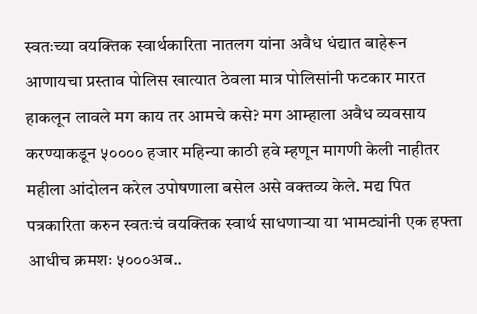स्वतःच्या वयक्तिक स्वार्थकारिता नातलग यांना अवैध धंद्यात बाहेरून आणायचा प्रस्ताव पोलिस खात्यात ठेवला मात्र पोलिसांनी फटकार मारत हाकलून लावले मग काय तर आमचे कसे? मग आम्हाला अवैध व्यवसाय करण्याकडून ५०००० हजार महिन्या काठी हवे म्हणून मागणी केली नाहीतर महीला आंदोलन करेल उपोषणाला बसेल असे वक्तव्य केले. मद्य पित पत्रकारिता करुन स्वतःचं वयक्तिक स्वार्थ साधणाऱ्या या भामट्यांनी एक हफ्ता आधीच क्रमशः ५०००अब..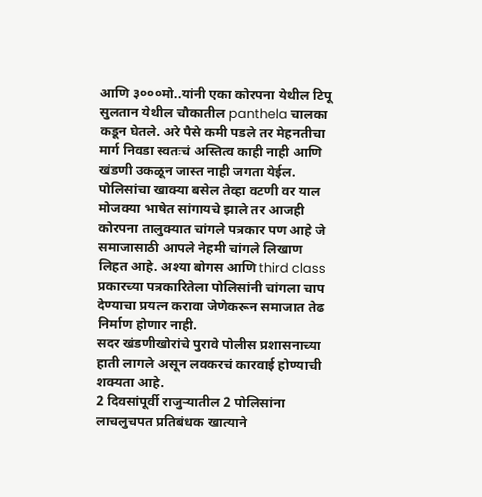आणि ३०००मो..यांनी एका कोरपना येथील टिपू सुलतान येथील चौकातील panthela चालका कडून घेतले. अरे पैसे कमी पडले तर मेहनतीचा मार्ग निवडा स्वतःचं अस्तित्व काही नाही आणि खंडणी उकळून जास्त नाही जगता येईल.
पोलिसांचा खाक्या बसेल तेव्हा वटणी वर याल मोजक्या भाषेत सांगायचे झाले तर आजही कोरपना तालुक्यात चांगले पत्रकार पण आहे जे समाजासाठी आपले नेहमी चांगले लिखाण लिहत आहे. अश्या बोगस आणि third class प्रकारच्या पत्रकारितेला पोलिसांनी चांगला चाप देण्याचा प्रयत्न करावा जेणेकरून समाजात तेढ निर्माण होणार नाही.
सदर खंडणीखोरांचे पुरावे पोलीस प्रशासनाच्या हाती लागले असून लवकरचं कारवाई होण्याची शक्यता आहे.
2 दिवसांपूर्वी राजुऱ्यातील 2 पोलिसांना लाचलुचपत प्रतिबंधक खात्याने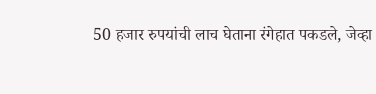50 हजार रुपयांची लाच घेताना रंगेहात पकडले, जेव्हा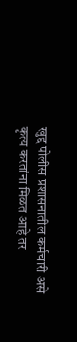खुद्द पोलीस प्रशासनातील कर्मचारी असे कृत्य करतांना मिळत आहे तर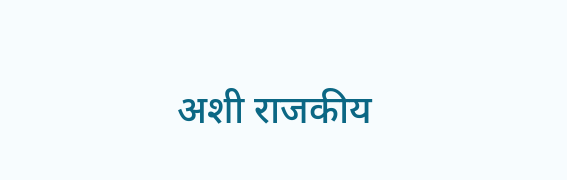अशी राजकीय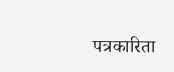पत्रकारिता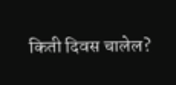किती दिवस चालेल?